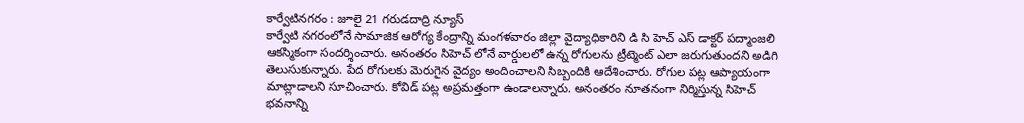కార్వేటినగరం : జూలై 21 గరుడదాద్రి న్యూస్
కార్వేటి నగరంలోనే సామాజిక ఆరోగ్య కేంద్రాన్ని మంగళవారం జిల్లా వైద్యాధికారిని డి సి హెచ్ ఎస్ డాక్టర్ పద్మాంజలి ఆకస్మికంగా సందర్శించారు. అనంతరం సిహెచ్ లోనే వార్డులలో ఉన్న రోగులను ట్రీట్మెంట్ ఎలా జరుగుతుందని అడిగి తెలుసుకున్నారు. పేద రోగులకు మెరుగైన వైద్యం అందించాలని సిబ్బందికి ఆదేశించారు. రోగుల పట్ల ఆప్యాయంగా మాట్లాడాలని సూచించారు. కోవిడ్ పట్ల అప్రమత్తంగా ఉండాలన్నారు. అనంతరం నూతనంగా నిర్మిస్తున్న సిహెచ్ భవనాన్ని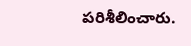పరిశీలించారు.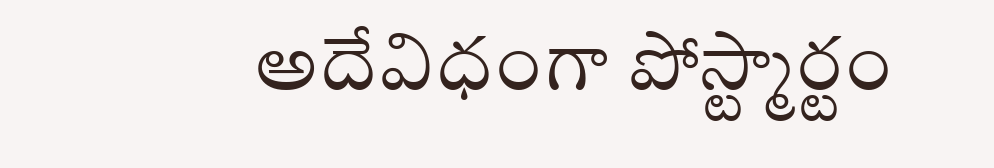అదేవిధంగా పోస్ట్మార్టం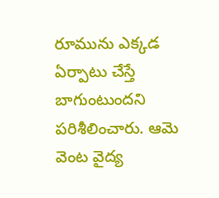రూమును ఎక్కడ ఏర్పాటు చేస్తే బాగుంటుందని పరిశీలించారు. ఆమె వెంట వైద్య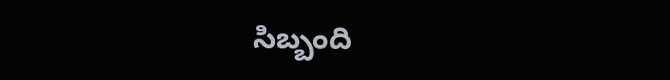సిబ్బంది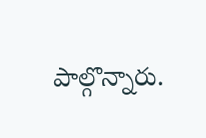పాల్గొన్నారు.